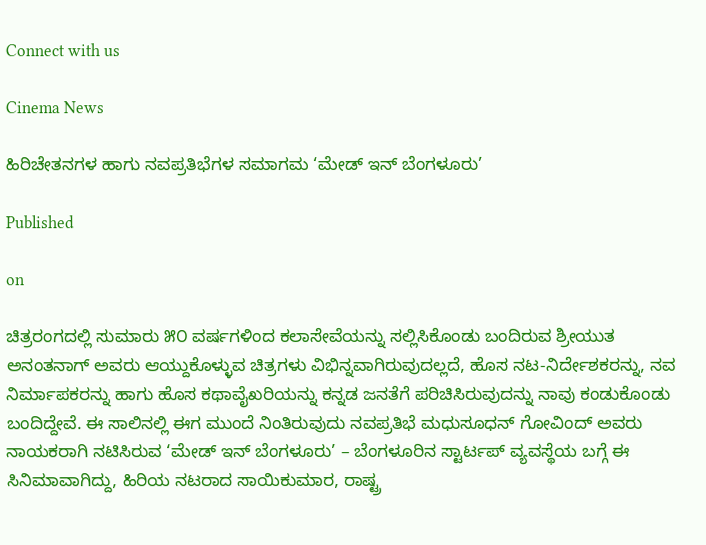Connect with us

Cinema News

ಹಿರಿಚೇತನಗಳ ಹಾಗು ನವಪ್ರತಿಭೆಗಳ ಸಮಾಗಮ ‘ಮೇಡ್ ಇನ್ ಬೆಂಗಳೂರು’

Published

on

ಚಿತ್ರರಂಗದಲ್ಲಿ ಸುಮಾರು ೫೦ ವರ್ಷಗಳಿಂದ ಕಲಾಸೇವೆಯನ್ನು ಸಲ್ಲಿಸಿಕೊಂಡು ಬಂದಿರುವ ಶ್ರೀಯುತ ಅನಂತನಾಗ್ ಅವರು ಆಯ್ದುಕೊಳ್ಳುವ ಚಿತ್ರಗಳು ವಿಭಿನ್ನವಾಗಿರುವುದಲ್ಲದೆ, ಹೊಸ ನಟ-ನಿರ್ದೇಶಕರನ್ನು, ನವ ನಿರ್ಮಾಪಕರನ್ನು ಹಾಗು ಹೊಸ ಕಥಾವೈಖರಿಯನ್ನು ಕನ್ನಡ ಜನತೆಗೆ ಪರಿಚಿಸಿರುವುದನ್ನು ನಾವು ಕಂಡುಕೊಂಡು ಬಂದಿದ್ದೇವೆ. ಈ ಸಾಲಿನಲ್ಲಿ ಈಗ ಮುಂದೆ ನಿಂತಿರುವುದು ನವಪ್ರತಿಭೆ ಮಧುಸೂಧನ್ ಗೋವಿಂದ್ ಅವರು ನಾಯಕರಾಗಿ ನಟಿಸಿರುವ ‘ಮೇಡ್ ಇನ್ ಬೆಂಗಳೂರು’ – ಬೆಂಗಳೂರಿನ ಸ್ಟಾರ್ಟಪ್ ವ್ಯವಸ್ಥೆಯ ಬಗ್ಗೆ ಈ ಸಿನಿಮಾವಾಗಿದ್ದು, ಹಿರಿಯ ನಟರಾದ ಸಾಯಿಕುಮಾರ, ರಾಷ್ಟ್ರ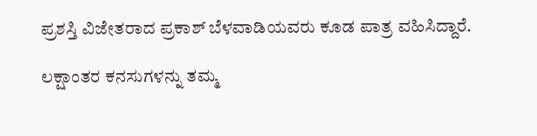ಪ್ರಶಸ್ತಿ ವಿಜೇತರಾದ ಪ್ರಕಾಶ್ ಬೆಳವಾಡಿಯವರು ಕೂಡ ಪಾತ್ರ ವಹಿಸಿದ್ದಾರೆ.

ಲಕ್ಷಾಂತರ ಕನಸುಗಳನ್ನು ತಮ್ಮ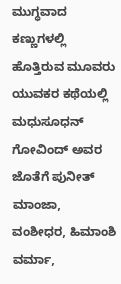ಮುಗ್ಧವಾದ ಕಣ್ಣುಗಳಲ್ಲಿ ಹೊತ್ತಿರುವ ಮೂವರು ಯುವಕರ ಕಥೆಯಲ್ಲಿ ಮಧುಸೂಧನ್ ಗೋವಿಂದ್ ಅವರ ಜೊತೆಗೆ ಪುನೀತ್ ಮಾಂಜಾ, ವಂಶೀಧರ, ಹಿಮಾಂಶಿ ವರ್ಮಾ,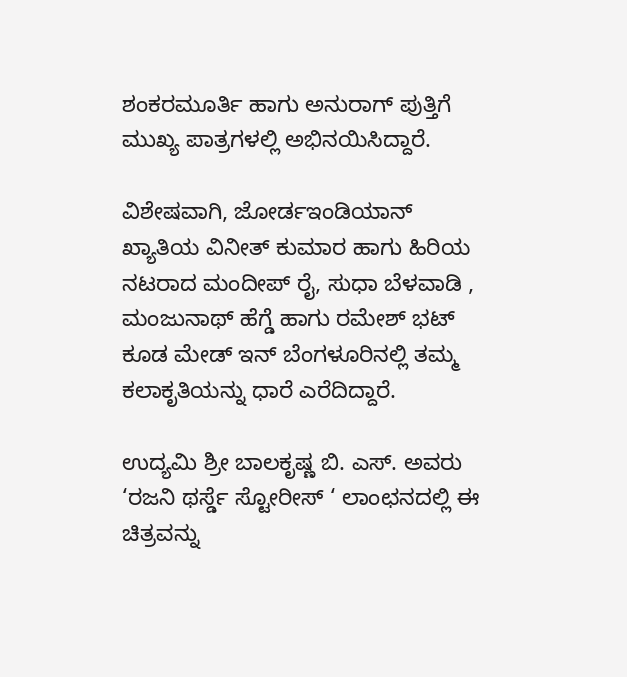ಶಂಕರಮೂರ್ತಿ ಹಾಗು ಅನುರಾಗ್ ಪುತ್ತಿಗೆ ಮುಖ್ಯ ಪಾತ್ರಗಳಲ್ಲಿ ಅಭಿನಯಿಸಿದ್ದಾರೆ.

ವಿಶೇಷವಾಗಿ, ಜೋರ್ಡಇಂಡಿಯಾನ್ ಖ್ಯಾತಿಯ ವಿನೀತ್ ಕುಮಾರ ಹಾಗು ಹಿರಿಯ ನಟರಾದ ಮಂದೀಪ್ ರೈ, ಸುಧಾ ಬೆಳವಾಡಿ , ಮಂಜುನಾಥ್ ಹೆಗ್ಡೆ ಹಾಗು ರಮೇಶ್ ಭಟ್ ಕೂಡ ಮೇಡ್ ಇನ್ ಬೆಂಗಳೂರಿನಲ್ಲಿ ತಮ್ಮ ಕಲಾಕೃತಿಯನ್ನು ಧಾರೆ ಎರೆದಿದ್ದಾರೆ.

ಉದ್ಯಮಿ ಶ್ರೀ ಬಾಲಕೃಷ್ಣ ಬಿ. ಎಸ್. ಅವರು ‘ರಜನಿ ಥರ್ಸ್ಡೆ ಸ್ಟೋರೀಸ್ ‘ ಲಾಂಛನದಲ್ಲಿ ಈ ಚಿತ್ರವನ್ನು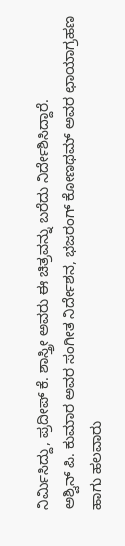ನಿರ್ಮಿಸಿದ್ದು, ಪ್ರದೀಪ್ ಕೆ. ಶಾಸ್ತ್ರೀ ಅವರು ಈ ಚಿತ್ರವನ್ನು ಬರೆದು ನಿರ್ದೇಶಿಸಿದ್ದಾರೆ.
ಅಶ್ವಿನ್ ಪಿ. ಕುಮಾರ ಅವರ ಸಂಗೀತ ನಿರ್ದೇಶನ, ಭಜರಂಗ್ ಕೋಣಥಮ್ ಅವರ ಛಾಯಾಗ್ರಹಣ ಹಾಗು ಹಲವಾರು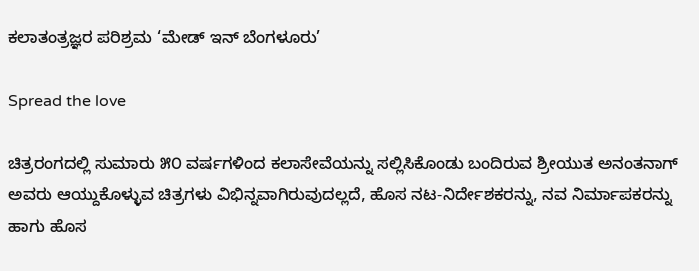ಕಲಾತಂತ್ರಜ್ಞರ ಪರಿಶ್ರಮ ‘ಮೇಡ್ ಇನ್ ಬೆಂಗಳೂರು’

Spread the love

ಚಿತ್ರರಂಗದಲ್ಲಿ ಸುಮಾರು ೫೦ ವರ್ಷಗಳಿಂದ ಕಲಾಸೇವೆಯನ್ನು ಸಲ್ಲಿಸಿಕೊಂಡು ಬಂದಿರುವ ಶ್ರೀಯುತ ಅನಂತನಾಗ್ ಅವರು ಆಯ್ದುಕೊಳ್ಳುವ ಚಿತ್ರಗಳು ವಿಭಿನ್ನವಾಗಿರುವುದಲ್ಲದೆ, ಹೊಸ ನಟ-ನಿರ್ದೇಶಕರನ್ನು, ನವ ನಿರ್ಮಾಪಕರನ್ನು ಹಾಗು ಹೊಸ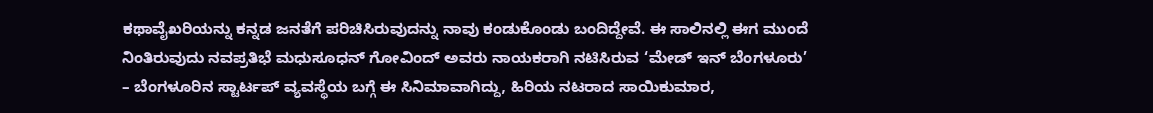ಕಥಾವೈಖರಿಯನ್ನು ಕನ್ನಡ ಜನತೆಗೆ ಪರಿಚಿಸಿರುವುದನ್ನು ನಾವು ಕಂಡುಕೊಂಡು ಬಂದಿದ್ದೇವೆ. ಈ ಸಾಲಿನಲ್ಲಿ ಈಗ ಮುಂದೆ ನಿಂತಿರುವುದು ನವಪ್ರತಿಭೆ ಮಧುಸೂಧನ್ ಗೋವಿಂದ್ ಅವರು ನಾಯಕರಾಗಿ ನಟಿಸಿರುವ ‘ಮೇಡ್ ಇನ್ ಬೆಂಗಳೂರು’ – ಬೆಂಗಳೂರಿನ ಸ್ಟಾರ್ಟಪ್ ವ್ಯವಸ್ಥೆಯ ಬಗ್ಗೆ ಈ ಸಿನಿಮಾವಾಗಿದ್ದು, ಹಿರಿಯ ನಟರಾದ ಸಾಯಿಕುಮಾರ,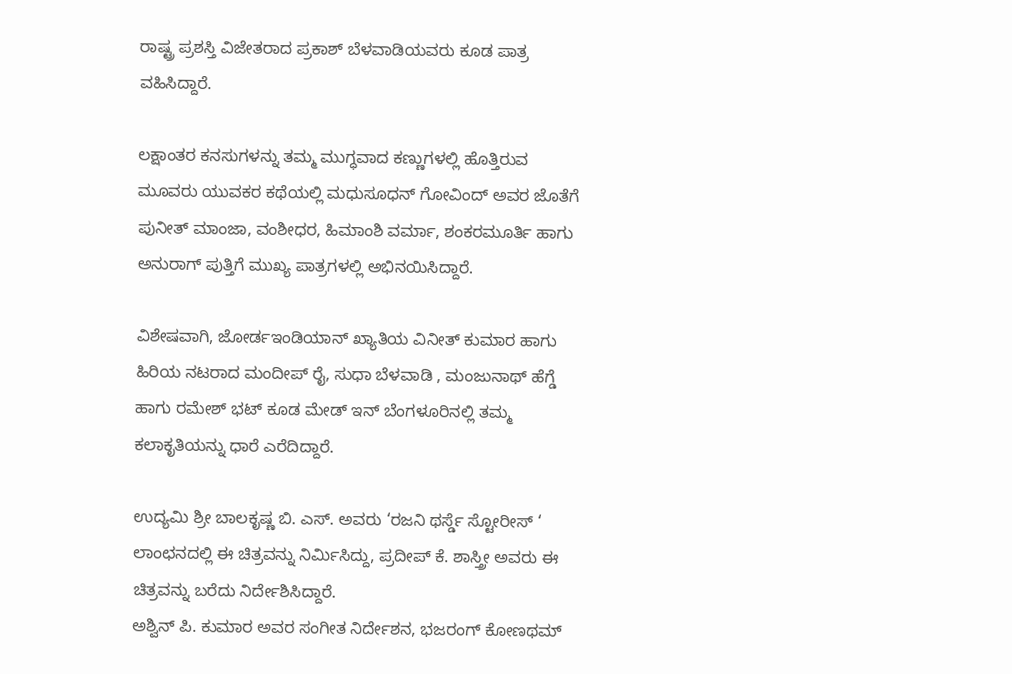ರಾಷ್ಟ್ರ ಪ್ರಶಸ್ತಿ ವಿಜೇತರಾದ ಪ್ರಕಾಶ್ ಬೆಳವಾಡಿಯವರು ಕೂಡ ಪಾತ್ರ ವಹಿಸಿದ್ದಾರೆ.

ಲಕ್ಷಾಂತರ ಕನಸುಗಳನ್ನು ತಮ್ಮ ಮುಗ್ಧವಾದ ಕಣ್ಣುಗಳಲ್ಲಿ ಹೊತ್ತಿರುವ ಮೂವರು ಯುವಕರ ಕಥೆಯಲ್ಲಿ ಮಧುಸೂಧನ್ ಗೋವಿಂದ್ ಅವರ ಜೊತೆಗೆ ಪುನೀತ್ ಮಾಂಜಾ, ವಂಶೀಧರ, ಹಿಮಾಂಶಿ ವರ್ಮಾ, ಶಂಕರಮೂರ್ತಿ ಹಾಗು ಅನುರಾಗ್ ಪುತ್ತಿಗೆ ಮುಖ್ಯ ಪಾತ್ರಗಳಲ್ಲಿ ಅಭಿನಯಿಸಿದ್ದಾರೆ.

ವಿಶೇಷವಾಗಿ, ಜೋರ್ಡಇಂಡಿಯಾನ್ ಖ್ಯಾತಿಯ ವಿನೀತ್ ಕುಮಾರ ಹಾಗು ಹಿರಿಯ ನಟರಾದ ಮಂದೀಪ್ ರೈ, ಸುಧಾ ಬೆಳವಾಡಿ , ಮಂಜುನಾಥ್ ಹೆಗ್ಡೆ ಹಾಗು ರಮೇಶ್ ಭಟ್ ಕೂಡ ಮೇಡ್ ಇನ್ ಬೆಂಗಳೂರಿನಲ್ಲಿ ತಮ್ಮ ಕಲಾಕೃತಿಯನ್ನು ಧಾರೆ ಎರೆದಿದ್ದಾರೆ.

ಉದ್ಯಮಿ ಶ್ರೀ ಬಾಲಕೃಷ್ಣ ಬಿ. ಎಸ್. ಅವರು ‘ರಜನಿ ಥರ್ಸ್ಡೆ ಸ್ಟೋರೀಸ್ ‘ ಲಾಂಛನದಲ್ಲಿ ಈ ಚಿತ್ರವನ್ನು ನಿರ್ಮಿಸಿದ್ದು, ಪ್ರದೀಪ್ ಕೆ. ಶಾಸ್ತ್ರೀ ಅವರು ಈ ಚಿತ್ರವನ್ನು ಬರೆದು ನಿರ್ದೇಶಿಸಿದ್ದಾರೆ.
ಅಶ್ವಿನ್ ಪಿ. ಕುಮಾರ ಅವರ ಸಂಗೀತ ನಿರ್ದೇಶನ, ಭಜರಂಗ್ ಕೋಣಥಮ್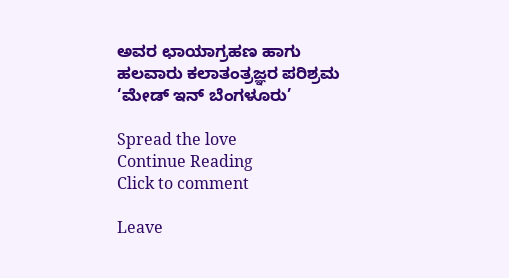ಅವರ ಛಾಯಾಗ್ರಹಣ ಹಾಗು ಹಲವಾರು ಕಲಾತಂತ್ರಜ್ಞರ ಪರಿಶ್ರಮ ‘ಮೇಡ್ ಇನ್ ಬೆಂಗಳೂರು’

Spread the love
Continue Reading
Click to comment

Leave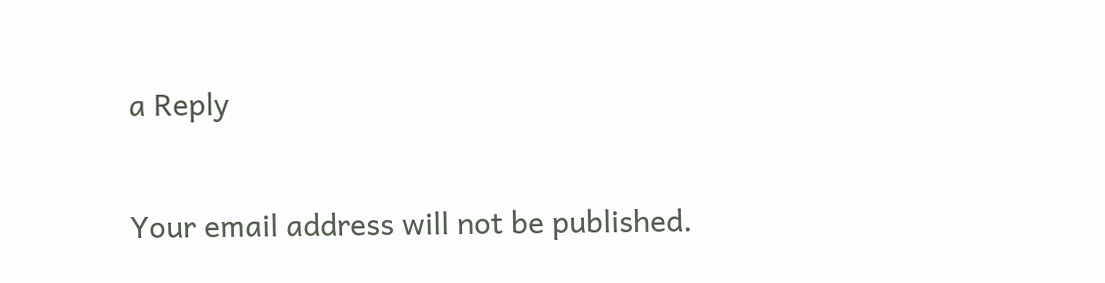a Reply

Your email address will not be published.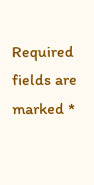Required fields are marked *